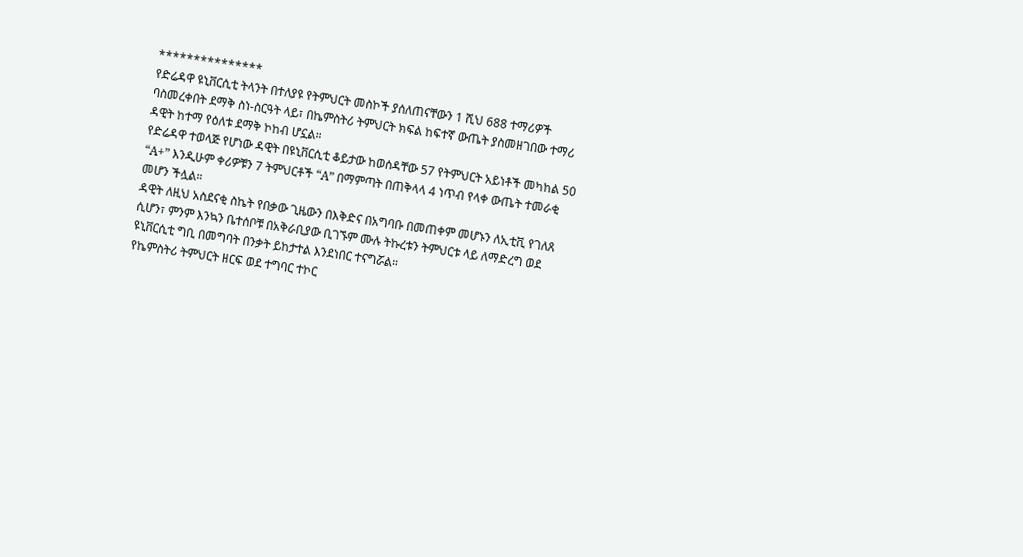***************
የድሬዳዋ ዩኒቨርሲቲ ትላንት በተለያዩ የትምህርት መስኮች ያሰለጠናቸውን 1 ሺህ 688 ተማሪዎች ባስመረቀበት ደማቅ ስነ-ስርዓት ላይ፣ በኬምስትሪ ትምህርት ክፍል ከፍተኛ ውጤት ያስመዘገበው ተማሪ ዳዊት ከተማ የዕለቱ ደማቅ ኮከብ ሆኗል።
የድሬዳዋ ተወላጅ የሆነው ዳዊት በዩኒቨርሲቲ ቆይታው ከወሰዳቸው 57 የትምህርት አይነቶች መካከል 50 “A+” እንዲሁም ቀሪዎቹን 7 ትምህርቶች “A” በማምጣት በጠቅላላ 4 ነጥብ የላቀ ውጤት ተመራቂ መሆን ችሏል።
ዳዊት ለዚህ አስደናቂ ስኬት የበቃው ጊዜውን በእቅድና በአግባቡ በመጠቀም መሆኑን ለኢቲቪ የገለጸ ሲሆን፣ ምንም እንኳን ቤተሰቦቹ በአቅራቢያው ቢገኙም ሙሉ ትኩረቱን ትምህርቱ ላይ ለማድረግ ወደ ዩኒቨርሲቲ ግቢ በመግባት በንቃት ይከታተል እንደነበር ተናግሯል።
የኬምስትሪ ትምህርት ዘርፍ ወደ ተግባር ተኮር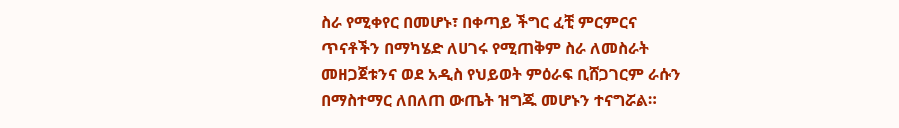ስራ የሚቀየር በመሆኑ፣ በቀጣይ ችግር ፈቺ ምርምርና ጥናቶችን በማካሄድ ለሀገሩ የሚጠቅም ስራ ለመስራት መዘጋጀቱንና ወደ አዲስ የህይወት ምዕራፍ ቢሸጋገርም ራሱን በማስተማር ለበለጠ ውጤት ዝግጁ መሆኑን ተናግሯል።